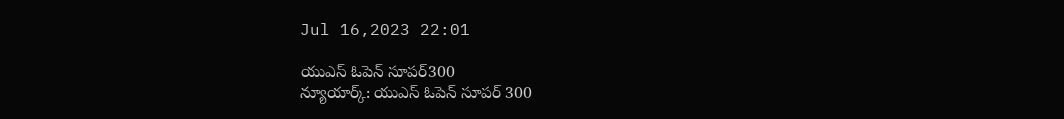Jul 16,2023 22:01

యుఎస్‌ ఓపెన్‌ సూపర్‌300
న్యూయార్క్‌: యుఎస్‌ ఓపెన్‌ సూపర్‌ 300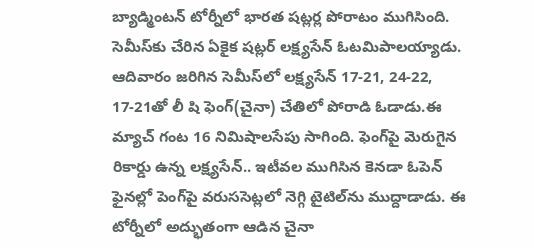బ్యాడ్మింటన్‌ టోర్నీలో భారత షట్లర్ల పోరాటం ముగిసింది. సెమీస్‌కు చేరిన ఏకైక షట్లర్‌ లక్ష్యసేన్‌ ఓటమిపాలయ్యాడు. ఆదివారం జరిగిన సెమీస్‌లో లక్ష్యసేన్‌ 17-21, 24-22, 17-21తో లీ షి ఫెంగ్‌(చైనా) చేతిలో పోరాడి ఓడాడు.ఈ మ్యాచ్‌ గంట 16 నిమిషాలసేపు సాగింది. ఫెంగ్‌పై మెరుగైన రికార్డు ఉన్న లక్ష్యసేన్‌.. ఇటీవల ముగిసిన కెనడా ఓపెన్‌ ఫైనల్లో పెంగ్‌పై వరుససెట్లలో నెగ్గి టైటిల్‌ను ముద్దాడాడు. ఈ టోర్నీలో అద్భుతంగా ఆడిన చైనా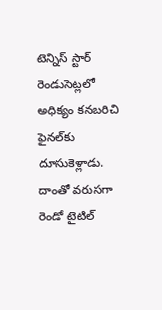టెన్నిస్‌ స్టార్‌ రెండుసెట్లలో అధిక్యం కనబరిచి ఫైనల్‌కు దూసుకెళ్లాడు. దాంతో వరుసగా రెండో టైటిల్‌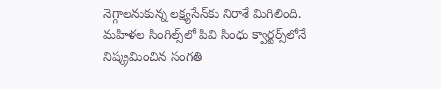నెగ్గాలనుకున్న లక్ష్యసేన్‌కు నిరాశే మిగిలింది. మహిళల సింగిల్స్‌లో పివి సింధు క్వార్టర్స్‌లోనే నిష్క్రమించిన సంగతి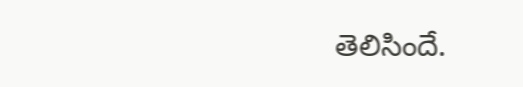తెలిసిందే.